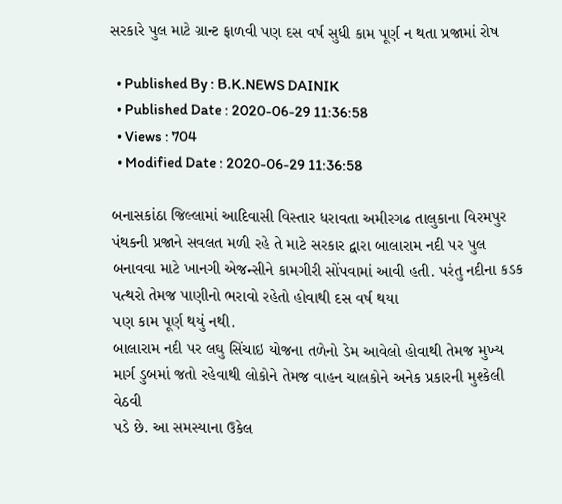સરકારે પુલ માટે ગ્રાન્ટ ફાળવી પણ દસ વર્ષ સુધી કામ પૂર્ણ ન થતા પ્રજામાં રોષ

  • Published By : B.K.NEWS DAINIK
  • Published Date : 2020-06-29 11:36:58
  • Views : 704
  • Modified Date : 2020-06-29 11:36:58

બનાસકાંઠા જિલ્લામાં આદિવાસી વિસ્તાર ધરાવતા અમીરગઢ તાલુકાના વિરમપુર પંથકની પ્રજાને સવલત મળી રહે તે માટે સરકાર દ્વારા બાલારામ નદી પર પુલ બનાવવા માટે ખાનગી એજન્સીને કામગીરી સોંપવામાં આવી હતી. પરંતુ નદીના કડક પત્થરો તેમજ પાણીનો ભરાવો રહેતો હોવાથી દસ વર્ષ થયા
પણ કામ પૂર્ણ થયું નથી.
બાલારામ નદી પર લઘુ સિંચાઇ યોજના તળેનો ડેમ આવેલો હોવાથી તેમજ મુખ્ય માર્ગ ડુબમાં જતો રહેવાથી લોકોને તેમજ વાહન ચાલકોને અનેક પ્રકારની મુશ્કેલી વેઠવી
પડે છે. આ સમસ્યાના ઉકેલ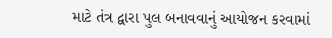માટે તંત્ર દ્વારા પુલ બનાવવાનું આયોજન કરવામાં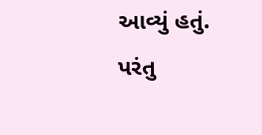આવ્યું હતું. પરંતુ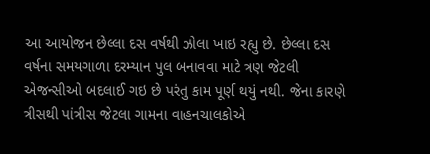આ આયોજન છેલ્લા દસ વર્ષથી ઝોલા ખાઇ રહ્યુ છે. છેલ્લા દસ વર્ષના સમયગાળા દરમ્યાન પુલ બનાવવા માટે ત્રણ જેટલી એજન્સીઓ બદલાઈ ગઇ છે પરંતુ કામ પૂર્ણ થયું નથી. જેના કારણે ત્રીસથી પાંત્રીસ જેટલા ગામના વાહનચાલકોએ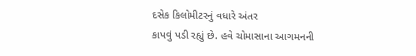દસેક કિલોમીટરનું વધારે અંતર
કાપવું પડી રહ્યું છે. હવે ચોમાસાના આગમનની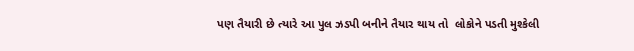પણ તૈયારી છે ત્યારે આ પુલ ઝડપી બનીને તૈયાર થાય તો  લોકોને પડતી મુશ્કેલી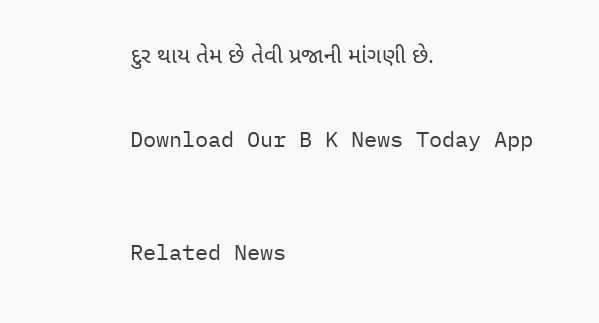દુર થાય તેમ છે તેવી પ્રજાની માંગણી છે.


Download Our B K News Today App



Related News